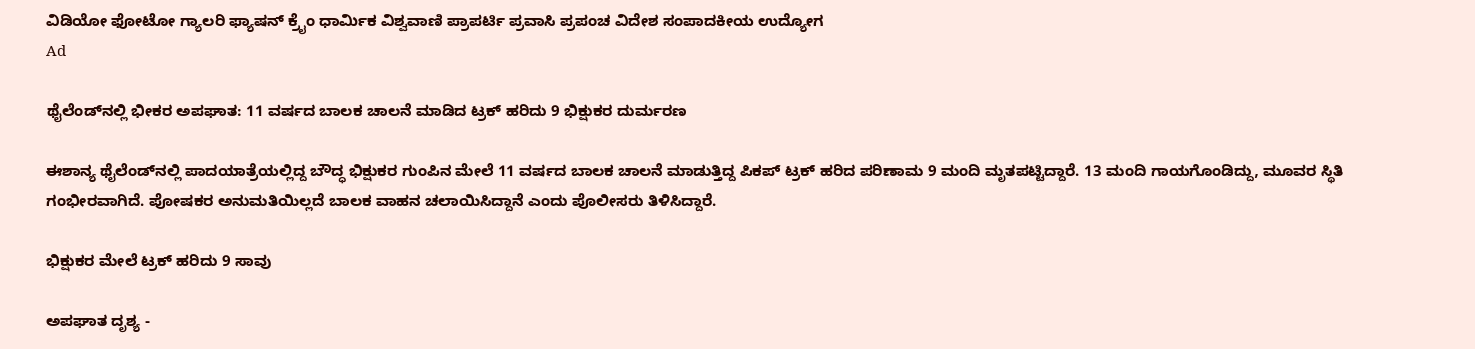ವಿಡಿಯೋ ಫೋಟೋ ಗ್ಯಾಲರಿ ಫ್ಯಾಷನ್ ಕ್ರೈಂ ಧಾರ್ಮಿಕ ವಿಶ್ವವಾಣಿ ಪ್ರಾಪರ್ಟಿ ಪ್ರವಾಸಿ ಪ್ರಪಂಚ ವಿದೇಶ ಸಂಪಾದಕೀಯ ಉದ್ಯೋಗ
Ad

ಥೈಲೆಂಡ್‌ನಲ್ಲಿ ಭೀಕರ ಅಪಘಾತ: 11 ವರ್ಷದ ಬಾಲಕ ಚಾಲನೆ ಮಾಡಿದ ಟ್ರಕ್‌ ಹರಿದು 9 ಭಿಕ್ಷುಕರ ದುರ್ಮರಣ

ಈಶಾನ್ಯ ಥೈಲೆಂಡ್‌ನಲ್ಲಿ ಪಾದಯಾತ್ರೆಯಲ್ಲಿದ್ದ ಬೌದ್ಧ ಭಿಕ್ಷುಕರ ಗುಂಪಿನ ಮೇಲೆ 11 ವರ್ಷದ ಬಾಲಕ ಚಾಲನೆ ಮಾಡುತ್ತಿದ್ದ ಪಿಕಪ್‌ ಟ್ರಕ್‌ ಹರಿದ ಪರಿಣಾಮ 9 ಮಂದಿ ಮೃತಪಟ್ಟಿದ್ದಾರೆ. 13 ಮಂದಿ ಗಾಯಗೊಂಡಿದ್ದು, ಮೂವರ ಸ್ಥಿತಿ ಗಂಭೀರವಾಗಿದೆ. ಪೋಷಕರ ಅನುಮತಿಯಿಲ್ಲದೆ ಬಾಲಕ ವಾಹನ ಚಲಾಯಿಸಿದ್ದಾನೆ ಎಂದು ಪೊಲೀಸರು ತಿಳಿಸಿದ್ದಾರೆ.

ಭಿಕ್ಷುಕರ ಮೇಲೆ ಟ್ರಕ್‌ ಹರಿದು 9 ಸಾವು

ಅಪಘಾತ ದೃಶ್ಯ -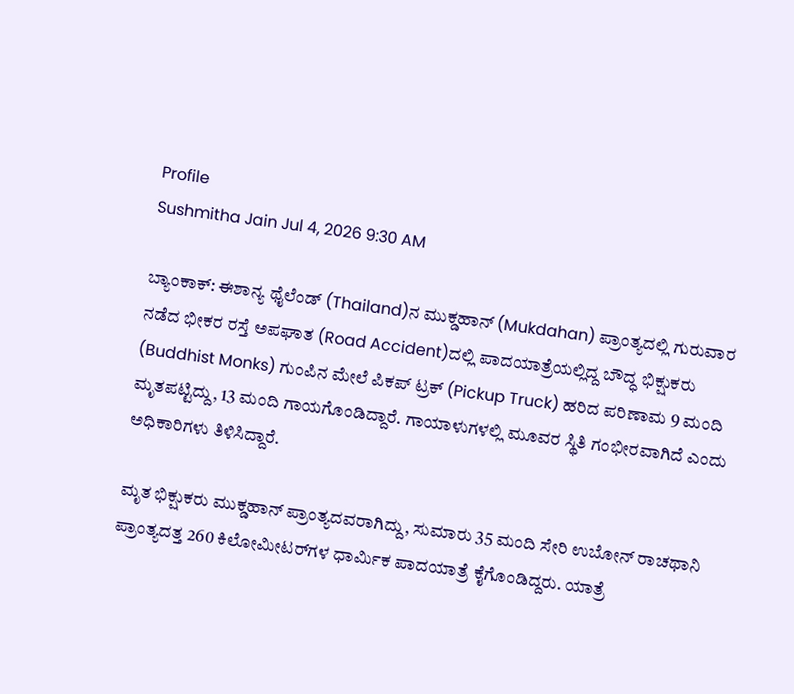Profile
Sushmitha Jain Jul 4, 2026 9:30 AM

ಬ್ಯಾಂಕಾಕ್: ಈಶಾನ್ಯ ಥೈಲೆಂಡ್‌ (Thailand)ನ ಮುಕ್ಡಹಾನ್ (Mukdahan) ಪ್ರಾಂತ್ಯದಲ್ಲಿ ಗುರುವಾರ ನಡೆದ ಭೀಕರ ರಸ್ತೆ ಅಪಘಾತ (Road Accident)ದಲ್ಲಿ ಪಾದಯಾತ್ರೆಯಲ್ಲಿದ್ದ ಬೌದ್ಧ ಭಿಕ್ಷುಕರು (Buddhist Monks) ಗುಂಪಿನ ಮೇಲೆ ಪಿಕಪ್‌ ಟ್ರಕ್‌ (Pickup Truck) ಹರಿದ ಪರಿಣಾಮ 9 ಮಂದಿ ಮೃತಪಟ್ಟಿದ್ದು, 13 ಮಂದಿ ಗಾಯಗೊಂಡಿದ್ದಾರೆ. ಗಾಯಾಳುಗಳಲ್ಲಿ ಮೂವರ ಸ್ಥಿತಿ ಗಂಭೀರವಾಗಿದೆ ಎಂದು ಅಧಿಕಾರಿಗಳು ತಿಳಿಸಿದ್ದಾರೆ.

ಮೃತ ಭಿಕ್ಷುಕರು ಮುಕ್ಡಹಾನ್ ಪ್ರಾಂತ್ಯದವರಾಗಿದ್ದು, ಸುಮಾರು 35 ಮಂದಿ ಸೇರಿ ಉಬೋನ್ ರಾಚಥಾನಿ ಪ್ರಾಂತ್ಯದತ್ತ 260 ಕಿಲೋಮೀಟರ್‌ಗಳ ಧಾರ್ಮಿಕ ಪಾದಯಾತ್ರೆ ಕೈಗೊಂಡಿದ್ದರು. ಯಾತ್ರೆ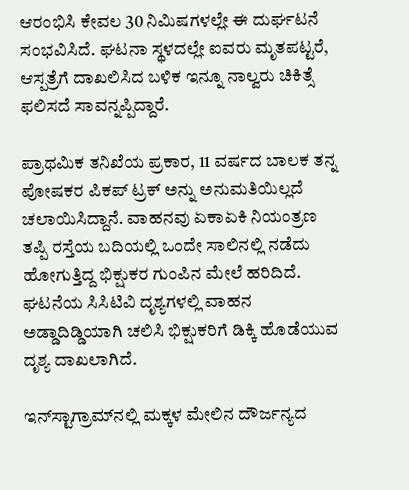ಆರಂಭಿಸಿ ಕೇವಲ 30 ನಿಮಿಷಗಳಲ್ಲೇ ಈ ದುರ್ಘಟನೆ ಸಂಭವಿಸಿದೆ. ಘಟನಾ ಸ್ಥಳದಲ್ಲೇ ಐವರು ಮೃತಪಟ್ಟರೆ, ಆಸ್ಪತ್ರೆಗೆ ದಾಖಲಿಸಿದ ಬಳಿಕ ಇನ್ನೂ ನಾಲ್ವರು ಚಿಕಿತ್ಸೆ ಫಲಿಸದೆ ಸಾವನ್ನಪ್ಪಿದ್ದಾರೆ.

ಪ್ರಾಥಮಿಕ ತನಿಖೆಯ ಪ್ರಕಾರ, 11 ವರ್ಷದ ಬಾಲಕ ತನ್ನ ಪೋಷಕರ ಪಿಕಪ್‌ ಟ್ರಕ್‌ ಅನ್ನು ಅನುಮತಿಯಿಲ್ಲದೆ ಚಲಾಯಿಸಿದ್ದಾನೆ. ವಾಹನವು ಏಕಾಏಕಿ ನಿಯಂತ್ರಣ ತಪ್ಪಿ ರಸ್ತೆಯ ಬದಿಯಲ್ಲಿ ಒಂದೇ ಸಾಲಿನಲ್ಲಿ ನಡೆದು ಹೋಗುತ್ತಿದ್ದ ಭಿಕ್ಷುಕರ ಗುಂಪಿನ ಮೇಲೆ ಹರಿದಿದೆ. ಘಟನೆಯ ಸಿಸಿಟಿವಿ ದೃಶ್ಯಗಳಲ್ಲಿ ವಾಹನ ಅಡ್ಡಾದಿಡ್ಡಿಯಾಗಿ ಚಲಿಸಿ ಭಿಕ್ಷುಕರಿಗೆ ಡಿಕ್ಕಿ ಹೊಡೆಯುವ ದೃಶ್ಯ ದಾಖಲಾಗಿದೆ.

ಇನ್‌ಸ್ಟಾಗ್ರಾಮ್‌ನಲ್ಲಿ ಮಕ್ಕಳ ಮೇಲಿನ ದೌರ್ಜನ್ಯದ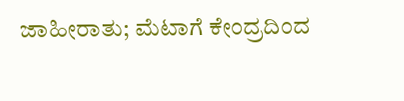ಜಾಹೀರಾತು; ಮೆಟಾಗೆ ಕೇಂದ್ರದಿಂದ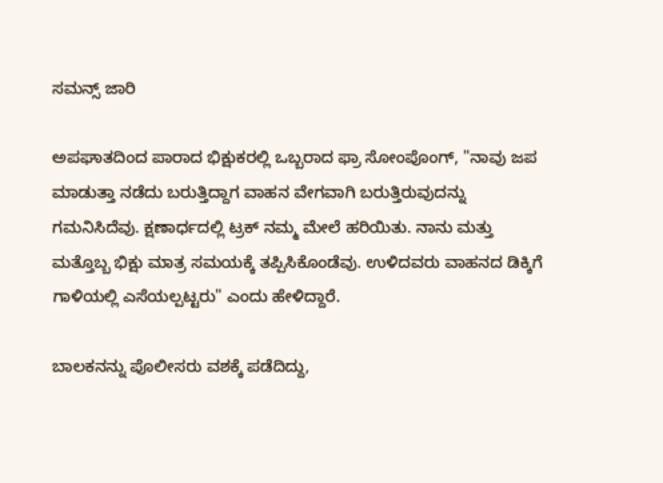ಸಮನ್ಸ್ ಜಾರಿ

ಅಪಘಾತದಿಂದ ಪಾರಾದ ಭಿಕ್ಷುಕರಲ್ಲಿ ಒಬ್ಬರಾದ ಫ್ರಾ ಸೋಂಪೊಂಗ್, "ನಾವು ಜಪ ಮಾಡುತ್ತಾ ನಡೆದು ಬರುತ್ತಿದ್ದಾಗ ವಾಹನ ವೇಗವಾಗಿ ಬರುತ್ತಿರುವುದನ್ನು ಗಮನಿಸಿದೆವು. ಕ್ಷಣಾರ್ಧದಲ್ಲಿ ಟ್ರಕ್‌ ನಮ್ಮ ಮೇಲೆ ಹರಿಯಿತು. ನಾನು ಮತ್ತು ಮತ್ತೊಬ್ಬ ಭಿಕ್ಷು ಮಾತ್ರ ಸಮಯಕ್ಕೆ ತಪ್ಪಿಸಿಕೊಂಡೆವು. ಉಳಿದವರು ವಾಹನದ ಡಿಕ್ಕಿಗೆ ಗಾಳಿಯಲ್ಲಿ ಎಸೆಯಲ್ಪಟ್ಟರು" ಎಂದು ಹೇಳಿದ್ದಾರೆ.

ಬಾಲಕನನ್ನು ಪೊಲೀಸರು ವಶಕ್ಕೆ ಪಡೆದಿದ್ದು,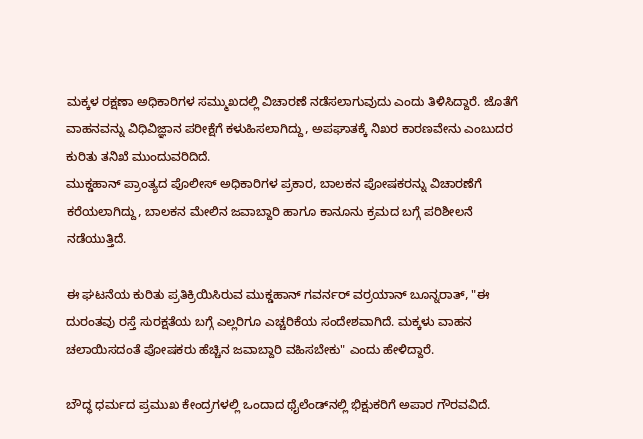ಮಕ್ಕಳ ರಕ್ಷಣಾ ಅಧಿಕಾರಿಗಳ ಸಮ್ಮುಖದಲ್ಲಿ ವಿಚಾರಣೆ ನಡೆಸಲಾಗುವುದು ಎಂದು ತಿಳಿಸಿದ್ದಾರೆ. ಜೊತೆಗೆ ವಾಹನವನ್ನು ವಿಧಿವಿಜ್ಞಾನ ಪರೀಕ್ಷೆಗೆ ಕಳುಹಿಸಲಾಗಿದ್ದು, ಅಪಘಾತಕ್ಕೆ ನಿಖರ ಕಾರಣವೇನು ಎಂಬುದರ ಕುರಿತು ತನಿಖೆ ಮುಂದುವರಿದಿದೆ.
ಮುಕ್ಡಹಾನ್ ಪ್ರಾಂತ್ಯದ ಪೊಲೀಸ್‌ ಅಧಿಕಾರಿಗಳ ಪ್ರಕಾರ, ಬಾಲಕನ ಪೋಷಕರನ್ನು ವಿಚಾರಣೆಗೆ ಕರೆಯಲಾಗಿದ್ದು, ಬಾಲಕನ ಮೇಲಿನ ಜವಾಬ್ದಾರಿ ಹಾಗೂ ಕಾನೂನು ಕ್ರಮದ ಬಗ್ಗೆ ಪರಿಶೀಲನೆ ನಡೆಯುತ್ತಿದೆ.

ಈ ಘಟನೆಯ ಕುರಿತು ಪ್ರತಿಕ್ರಿಯಿಸಿರುವ ಮುಕ್ಡಹಾನ್ ಗವರ್ನರ್ ವರ್ರಯಾನ್ ಬೂನ್ನರಾತ್, "ಈ ದುರಂತವು ರಸ್ತೆ ಸುರಕ್ಷತೆಯ ಬಗ್ಗೆ ಎಲ್ಲರಿಗೂ ಎಚ್ಚರಿಕೆಯ ಸಂದೇಶವಾಗಿದೆ. ಮಕ್ಕಳು ವಾಹನ ಚಲಾಯಿಸದಂತೆ ಪೋಷಕರು ಹೆಚ್ಚಿನ ಜವಾಬ್ದಾರಿ ವಹಿಸಬೇಕು" ಎಂದು ಹೇಳಿದ್ದಾರೆ.

ಬೌದ್ಧ ಧರ್ಮದ ಪ್ರಮುಖ ಕೇಂದ್ರಗಳಲ್ಲಿ ಒಂದಾದ ಥೈಲೆಂಡ್‌ನಲ್ಲಿ ಭಿಕ್ಷುಕರಿಗೆ ಅಪಾರ ಗೌರವವಿದೆ.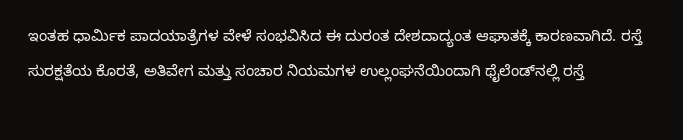ಇಂತಹ ಧಾರ್ಮಿಕ ಪಾದಯಾತ್ರೆಗಳ ವೇಳೆ ಸಂಭವಿಸಿದ ಈ ದುರಂತ ದೇಶದಾದ್ಯಂತ ಆಘಾತಕ್ಕೆ ಕಾರಣವಾಗಿದೆ. ರಸ್ತೆ ಸುರಕ್ಷತೆಯ ಕೊರತೆ, ಅತಿವೇಗ ಮತ್ತು ಸಂಚಾರ ನಿಯಮಗಳ ಉಲ್ಲಂಘನೆಯಿಂದಾಗಿ ಥೈಲೆಂಡ್‌ನಲ್ಲಿ ರಸ್ತೆ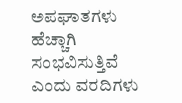ಅಪಘಾತಗಳು ಹೆಚ್ಚಾಗಿ ಸಂಭವಿಸುತ್ತಿವೆ ಎಂದು ವರದಿಗಳು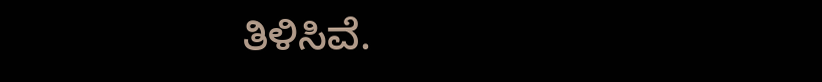ತಿಳಿಸಿವೆ.